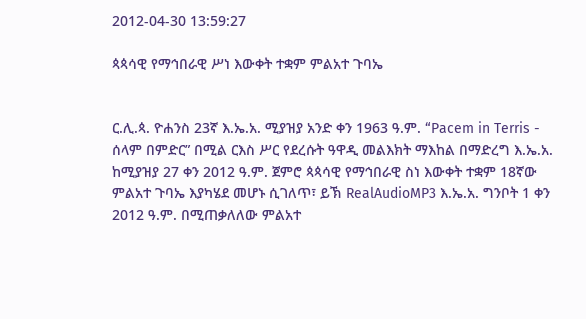2012-04-30 13:59:27

ጳጳሳዊ የማኅበራዊ ሥነ እውቀት ተቋም ምልአተ ጉባኤ


ር.ሊ.ጳ. ዮሐንስ 23ኛ እ.ኤ.አ. ሚያዝያ አንድ ቀን 1963 ዓ.ም. “Pacem in Terris - ሰላም በምድር” በሚል ርእስ ሥር የደረሱት ዓዋዲ መልእክት ማእከል በማድረግ እ.ኤ.አ. ከሚያዝያ 27 ቀን 2012 ዓ.ም. ጀምሮ ጳጳሳዊ የማኅበራዊ ስነ እውቀት ተቋም 18ኛው ምልአተ ጉባኤ እያካሄደ መሆኑ ሲገለጥ፣ ይኽ RealAudioMP3 እ.ኤ.አ. ግንቦት 1 ቀን 2012 ዓ.ም. በሚጠቃለለው ምልአተ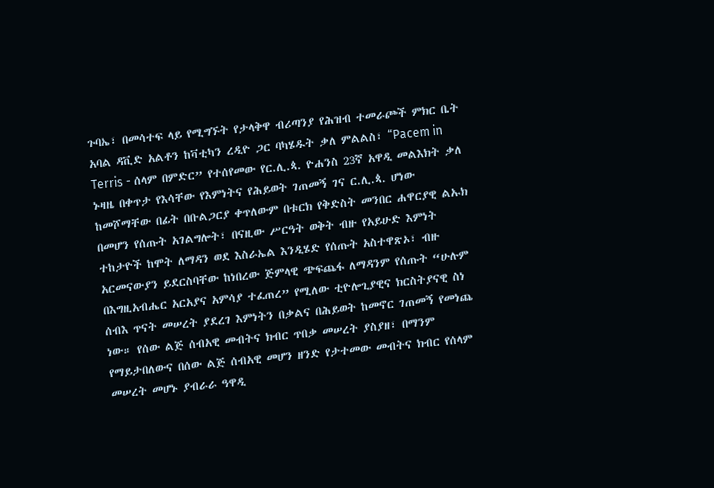ጉባኤ፣ በመሳተፍ ላይ የሚግኙት የታላቅዋ ብሪጣንያ የሕዝብ ተመራጮች ምክር ቤት አባል ዳቪድ አልቶን ከቫቲካን ረዲዮ ጋር ባካሄዱት ቃለ ምልልስ፣ “Pacem in Terris - ሰላም በምድር” የተሰየመው የር.ሊ.ጳ. ዮሐንስ 23ኛ አዋዲ መልእክት ቃለ ኑዛዜ በቀጥታ የእሳቸው የእምነትና የሕይወት ገጠመኝ ገና ር.ሊ.ጳ. ሆነው ከመሾማቸው በፊት በቡልጋርያ ቀጥለውም በቱርክ የቅድስት መንበር ሐዋርያዊ ልኡክ በመሆን የሰጡት አገልግሎት፣ በናዚው ሥርዓት ወቅት ብዙ የአይሁድ እምነት ተከታዮች ከሞት ለማዳን ወደ እስራኤል እንዲሄድ የሰጡት አስተዋጽኦ፣ ብዙ አርመናውያን ይደርስባቸው ከነበረው ጅምላዊ ጭፍጨፋ ለማዳንም የሰጡት “ሁሉም በእግዚአብሔር አርአያና አምሳያ ተፈጠረ” የሚለው ቲዮሎጊያዊና ክርስትያናዊ ስነ ሰብእ ጥናት መሠረት ያደረገ እምነትን በቃልና በሕይወት ከመኖር ገጠመኝ የመነጨ ነው። የሰው ልጅ ሰብአዊ መብትና ክብር ጥበቃ መሠረት ያስያዘ፣ በማንም የማይታበለውና በሰው ልጅ ሰብአዊ መሆን ዘንድ የታተመው መብትና ክብር የሰላም መሠረት መሆኑ ያብራራ ዓዋዲ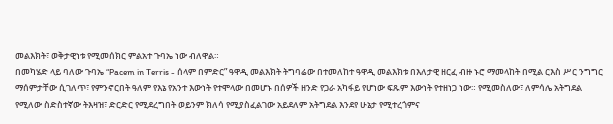መልእክት፣ ወቅታዊነቱ የሚመሰክር ምልአተ ጉባኤ ነው ብለዋል።
በመካሄድ ላይ ባለው ጉባኤ “Pacem in Terris - ሰላም በምድር” ዓዋዲ መልእክት ትግባሬው በተመለከተ ዓዋዲ መልእክቱ በእለታዊ ዘርፈ ብዙ ኑሮ ማመላከት በሚል ርእስ ሥር ንግግር ማሰምታቸው ሲገለጥ፣ የምንኖርበት ዓለም የእኔ የአንተ እውነት የተሞላው በመሆኑ በሰዎች ዘንድ የጋራ አካፋይ የሆነው ፍጹም እውነት የተዘነጋ ነው። የሚመስለው፣ ለምሳሌ አትግደል የሚለው ስድስተኛው ትእዛዝ፣ ድርድር የሚደረግበት ወይንም ክለሳ የሚያስፈልገው አይደለም አትግደል እንደየ ሁኔታ የሚተረጎምና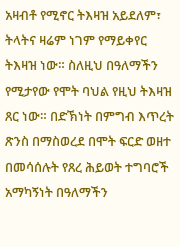አዛብቶ የሚኖር ትእዛዝ አይደለም፣ ትላትና ዛሬም ነገም የማይቀየር ትእዛዝ ነው። ስለዚህ በዓለማችን የሚታየው የሞት ባህል የዚህ ትእዛዝ ጸር ነው። በድኽነት በምግብ እጥረት ጽንስ በማስወረደ በሞት ፍርድ ወዘተ በመሳሰሉት የጸረ ሕይወት ተግባሮች አማካኝነት በዓለማችን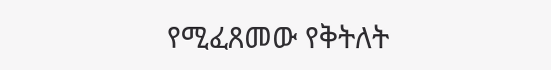የሚፈጸመው የቅትለት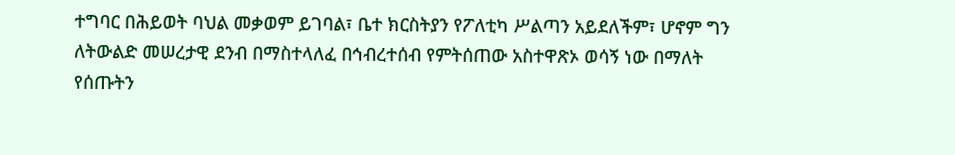ተግባር በሕይወት ባህል መቃወም ይገባል፣ ቤተ ክርስትያን የፖለቲካ ሥልጣን አይደለችም፣ ሆኖም ግን ለትውልድ መሠረታዊ ደንብ በማስተላለፈ በኅብረተሰብ የምትሰጠው አስተዋጽኦ ወሳኝ ነው በማለት የሰጡትን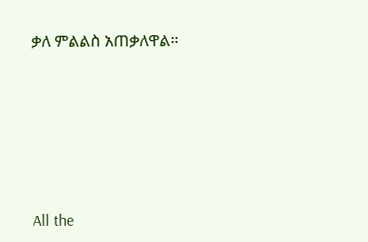ቃለ ምልልስ አጠቃለዋል።







All the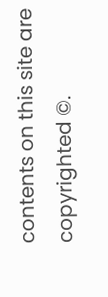contents on this site are copyrighted ©.